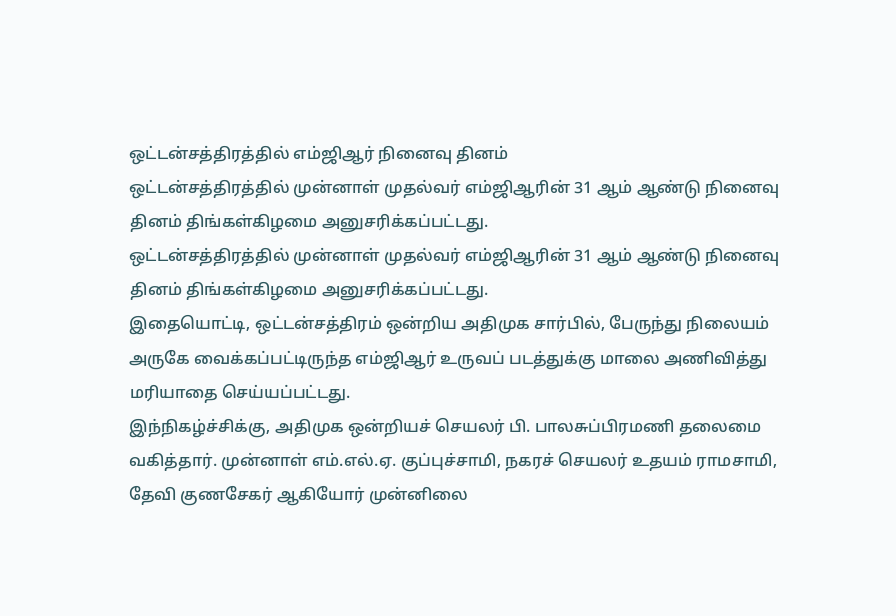ஒட்டன்சத்திரத்தில் எம்ஜிஆர் நினைவு தினம்
ஒட்டன்சத்திரத்தில் முன்னாள் முதல்வர் எம்ஜிஆரின் 31 ஆம் ஆண்டு நினைவு தினம் திங்கள்கிழமை அனுசரிக்கப்பட்டது.
ஒட்டன்சத்திரத்தில் முன்னாள் முதல்வர் எம்ஜிஆரின் 31 ஆம் ஆண்டு நினைவு தினம் திங்கள்கிழமை அனுசரிக்கப்பட்டது.
இதையொட்டி, ஒட்டன்சத்திரம் ஒன்றிய அதிமுக சார்பில், பேருந்து நிலையம் அருகே வைக்கப்பட்டிருந்த எம்ஜிஆர் உருவப் படத்துக்கு மாலை அணிவித்து மரியாதை செய்யப்பட்டது.
இந்நிகழ்ச்சிக்கு, அதிமுக ஒன்றியச் செயலர் பி. பாலசுப்பிரமணி தலைமை வகித்தார். முன்னாள் எம்.எல்.ஏ. குப்புச்சாமி, நகரச் செயலர் உதயம் ராமசாமி, தேவி குணசேகர் ஆகியோர் முன்னிலை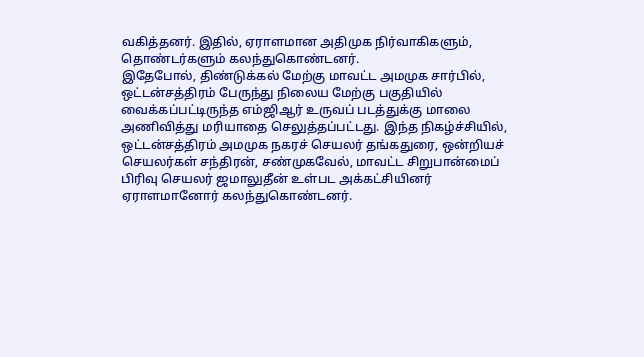வகித்தனர். இதில், ஏராளமான அதிமுக நிர்வாகிகளும், தொண்டர்களும் கலந்துகொண்டனர்.
இதேபோல், திண்டுக்கல் மேற்கு மாவட்ட அமமுக சார்பில், ஒட்டன்சத்திரம் பேருந்து நிலைய மேற்கு பகுதியில் வைக்கப்பட்டிருந்த எம்ஜிஆர் உருவப் படத்துக்கு மாலை அணிவித்து மரியாதை செலுத்தப்பட்டது. இந்த நிகழ்ச்சியில், ஒட்டன்சத்திரம் அமமுக நகரச் செயலர் தங்கதுரை, ஒன்றியச் செயலர்கள் சந்திரன், சண்முகவேல், மாவட்ட சிறுபான்மைப் பிரிவு செயலர் ஜமாலுதீன் உள்பட அக்கட்சியினர் ஏராளமானோர் கலந்துகொண்டனர்.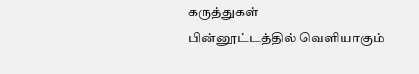கருத்துகள்
பின்னூட்டத்தில் வெளியாகும்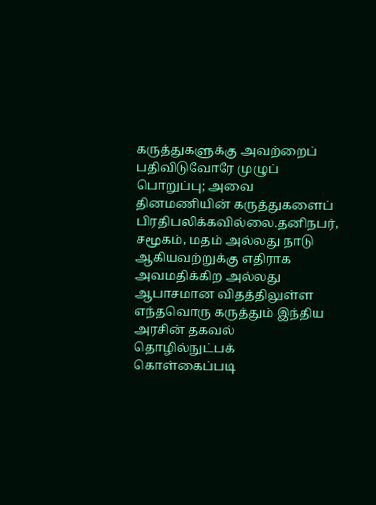கருத்துகளுக்கு அவற்றைப் பதிவிடுவோரே முழுப் பொறுப்பு; அவை தினமணியின் கருத்துகளைப் பிரதிபலிக்கவில்லை.தனிநபர், சமூகம், மதம் அல்லது நாடு ஆகியவற்றுக்கு எதிராக அவமதிக்கிற அல்லது ஆபாசமான விதத்திலுள்ள எந்தவொரு கருத்தும் இந்திய அரசின் தகவல் தொழில்நுட்பக் கொள்கைப்படி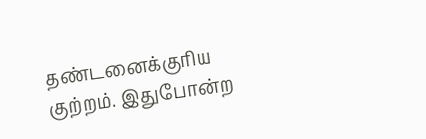தண்டனைக்குரிய குற்றம். இதுபோன்ற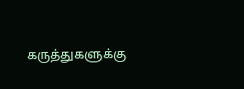கருத்துகளுக்கு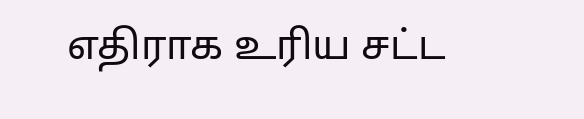எதிராக உரிய சட்ட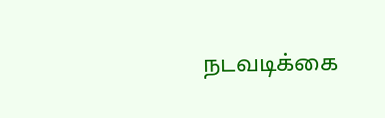நடவடிக்கை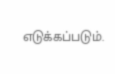எடுக்கப்படும்.